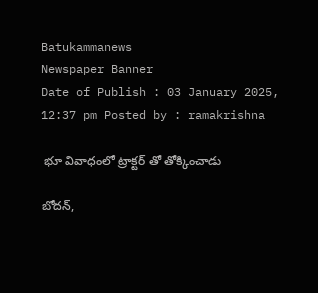Batukammanews
Newspaper Banner
Date of Publish : 03 January 2025, 12:37 pm Posted by : ramakrishna

 భూ వివాధంలో ట్రాక్టర్ తో తోక్కించాడు

బోదన్,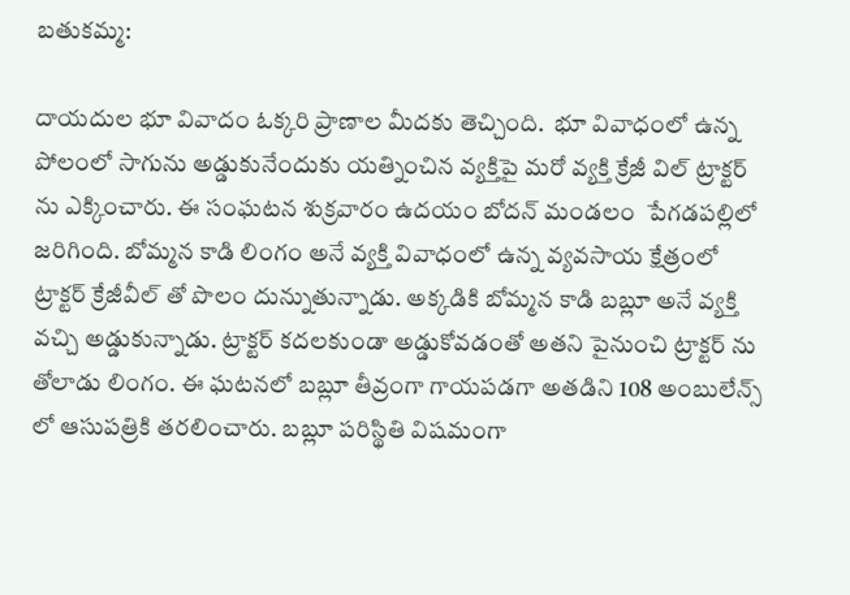బతుకమ్మ:

దాయదుల భూ వివాదం ఓక్కరి ప్రాణాల మీదకు తెచ్చింది.  భూ వివాధంలో ఉన్న పోలంలో సాగును అడ్డుకునేందుకు యత్నించిన వ్యక్తిపై మరో వ్యక్తి క్రేజీ విల్ ట్రాక్టర్ ను ఎక్కించారు. ఈ సంఘటన శుక్రవారం ఉదయం బోదన్ మండలం  పేగడపల్లిలో జరిగింది. బోమ్మన కాడి లింగం అనే వ్యక్తి వివాధంలో ఉన్న వ్యవసాయ క్షేత్రంలో ట్రాక్టర్ క్రేజీవీల్ తో పొలం దున్నుతున్నాడు. అక్కడికి బోమ్మన కాడి బబ్లూ అనే వ్యక్తి వచ్చి అడ్డుకున్నాడు. ట్రాక్టర్ కదలకుండా అడ్డుకోవడంతో అతని పైనుంచి ట్రాక్టర్ ను తోలాడు లింగం. ఈ ఘటనలో బబ్లూ తీవ్రంగా గాయపడగా అతడిని 108 అంబులేన్స్ లో ఆసుపత్రికి తరలించారు. బబ్లూ పరిస్థితి విషమంగా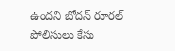ఉందని బోదన్ రూరల్ పోలిసులు కేసు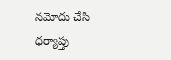నమోదు చేసి ధర్యాప్తు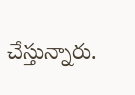చేస్తున్నారు.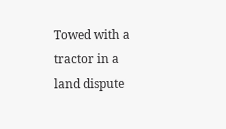Towed with a tractor in a land dispute